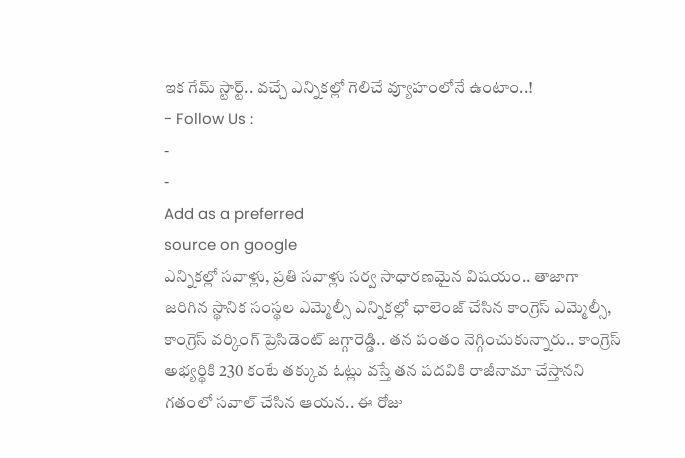ఇక గేమ్ స్టార్ట్.. వచ్చే ఎన్నికల్లో గెలిచే వ్యూహంలోనే ఉంటాం..!
- Follow Us :
-
-
Add as a preferred
source on google
ఎన్నికల్లో సవాళ్లు, ప్రతి సవాళ్లు సర్వ సాధారణమైన విషయం.. తాజాగా జరిగిన స్థానిక సంస్థల ఎమ్మెల్సీ ఎన్నికల్లో ఛాలెంజ్ చేసిన కాంగ్రెస్ ఎమ్మెల్సీ, కాంగ్రెస్ వర్కింగ్ ప్రెసిడెంట్ జగ్గారెడ్డి.. తన పంతం నెగ్గించుకున్నారు.. కాంగ్రెస్ అభ్యర్థికి 230 కంటే తక్కువ ఓట్లు వస్తే తన పదవికి రాజీనామా చేస్తానని గతంలో సవాల్ చేసిన ఆయన.. ఈ రోజు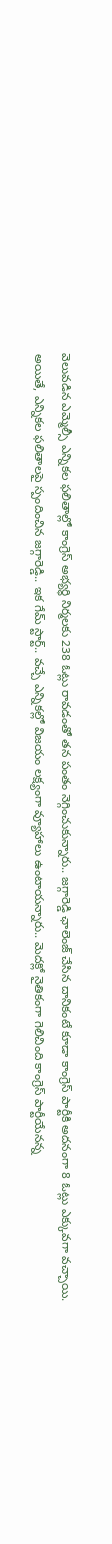వెలువడిన ఎమ్మెల్సీ ఎన్నికల ఫలితాల్లో కాంగ్రెస్ అభ్యర్థి నిర్మలకు 238 ఓట్లు రావడంతో తన పంతం నెగ్గించుకున్నారు.. జగ్గారెడ్డి ఛాలెంజ్ చేసిన దానికంటే కూడా కాంగ్రెస్ పార్టీకి అదనంగా 8 ఓట్లు ఎక్కువగా వచ్చాయి. అయితే, ఎన్నికల ఫలితాలపై స్పందించిన జగ్గారెడ్డి.. ఇక గేమ్ స్టార్ట్.. వచ్చే ఎన్నికల్లో విజయం లక్ష్యంగా వ్యూహాలు ఉంటాయన్నారు.. మెదక్లో నైతికంగా గెలిచింది కాంగ్రెస్ పార్టీయేనన్న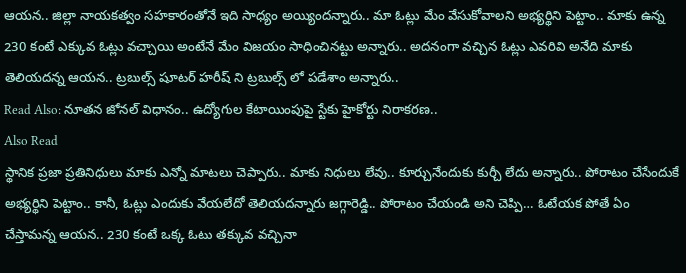ఆయన.. జిల్లా నాయకత్వం సహకారంతోనే ఇది సాధ్యం అయ్యిందన్నారు.. మా ఓట్లు మేం వేసుకోవాలని అభ్యర్థిని పెట్టాం.. మాకు ఉన్న 230 కంటే ఎక్కువ ఓట్లు వచ్చాయి అంటేనే మేం విజయం సాధించినట్టు అన్నారు.. అదనంగా వచ్చిన ఓట్లు ఎవరివి అనేది మాకు తెలియదన్న ఆయన.. ట్రబుల్స్ షూటర్ హరీష్ ని ట్రబుల్స్ లో పడేశాం అన్నారు..
Read Also: నూతన జోనల్ విధానం.. ఉద్యోగుల కేటాయింపుపై స్టేకు హైకోర్టు నిరాకరణ..
Also Read
స్థానిక ప్రజా ప్రతినిధులు మాకు ఎన్నో మాటలు చెప్పారు.. మాకు నిధులు లేవు.. కూర్చునేందుకు కుర్చీ లేదు అన్నారు.. పోరాటం చేసేందుకే అభ్యర్థిని పెట్టాం.. కానీ, ఓట్లు ఎందుకు వేయలేదో తెలియదన్నారు జగ్గారెడ్డి.. పోరాటం చేయండి అని చెప్పి… ఓటేయక పోతే ఏం చేస్తామన్న ఆయన.. 230 కంటే ఒక్క ఓటు తక్కువ వచ్చినా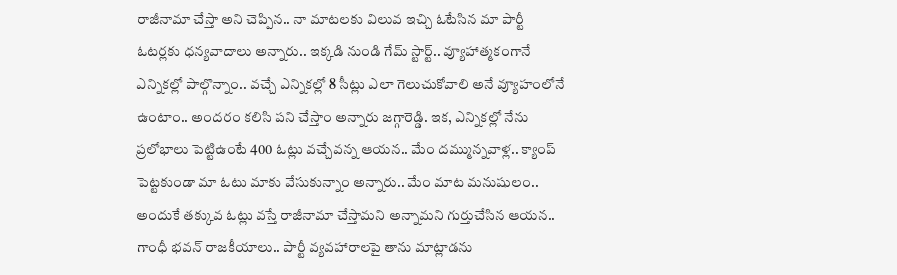రాజీనామా చేస్తా అని చెప్పిన.. నా మాటలకు విలువ ఇచ్చి ఓటేసిన మా పార్టీ ఓటర్లకు ధన్యవాదాలు అన్నారు.. ఇక్కడి నుండి గేమ్ స్టార్ట్.. వ్యూహాత్మకంగానే ఎన్నికల్లో పాల్గొన్నాం.. వచ్చే ఎన్నికల్లో 8 సీట్లు ఎలా గెలుచుకోవాలి అనే వ్యూహంలోనే ఉంటాం.. అందరం కలిసి పని చేస్తాం అన్నారు జగ్గారెడ్డి. ఇక, ఎన్నికల్లో నేను ప్రలోభాలు పెట్టిఉంటే 400 ఓట్లు వచ్చేవన్న ఆయన.. మేం దమ్మున్నవాళ్ల.. క్యాంప్ పెట్టకుండా మా ఓటు మాకు వేసుకున్నాం అన్నారు.. మేం మాట మనుషులం.. అందుకే తక్కువ ఓట్లు వస్తే రాజీనామా చేస్తామని అన్నామని గుర్తుచేసిన ఆయన.. గాంధీ భవన్ రాజకీయాలు.. పార్టీ వ్యవహారాలపై తాను మాట్లాడను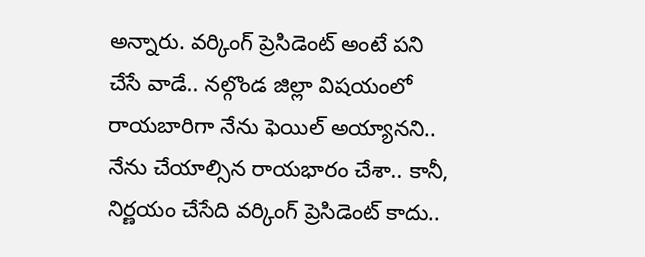అన్నారు. వర్కింగ్ ప్రెసిడెంట్ అంటే పని చేసే వాడే.. నల్గొండ జిల్లా విషయంలో రాయబారిగా నేను ఫెయిల్ అయ్యానని.. నేను చేయాల్సిన రాయభారం చేశా.. కానీ, నిర్ణయం చేసేది వర్కింగ్ ప్రెసిడెంట్ కాదు..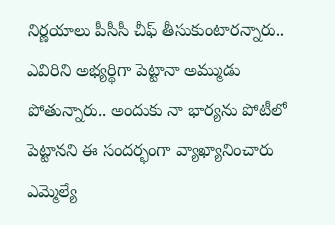నిర్ణయాలు పీసీసీ చీఫ్ తీసుకుంటారన్నారు.. ఎవిరిని అభ్యర్థిగా పెట్టానా అమ్ముడు పోతున్నారు.. అందుకు నా భార్యను పోటీలో పెట్టానని ఈ సందర్భంగా వ్యాఖ్యానించారు ఎమ్మెల్యే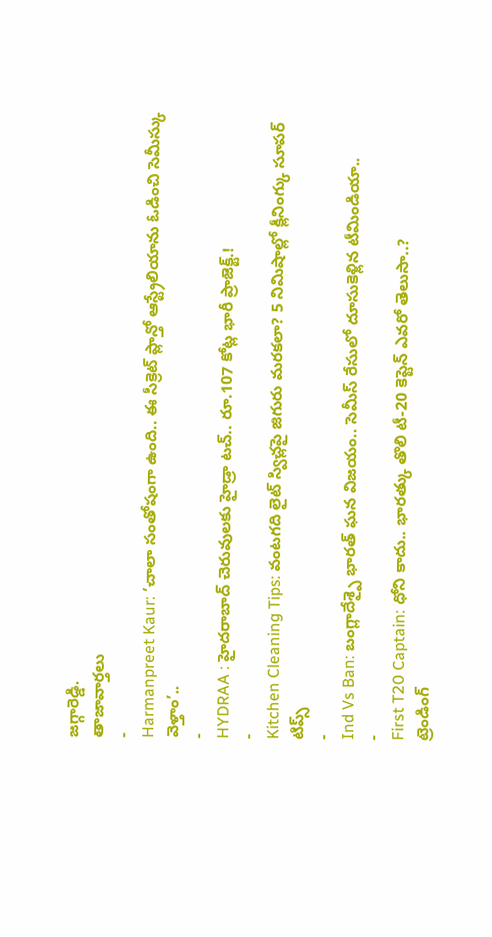జగ్గారెడ్డి.
తాజావార్తలు
-
Harmanpreet Kaur: ‘చాలా సంతోషంగా ఉంది.. ఈ సీక్రెట్ ప్లాన్తో ఆస్ట్రేలియాను ఓడించి సెమీస్కు వెళ్తాం’..
-
HYDRAA : హైదరాబాద్ చెరువులకు హైడ్రా టచ్.. రూ.107 కోట్ల భారీ ప్రాజెక్ట్.!
-
Kitchen Cleaning Tips: వంటగది లైట్ స్విచ్లపై జిగురు మరకలా? 5 నిమిషాల్లో క్లీనింగ్కు సూపర్ టిప్స్
-
Ind Vs Ban: బంగ్లాదేశ్పై భారత్ ఘన విజయం.. సెమీస్ రేసులో దూసుకెళ్లిన టీమిండియా..
-
First T20 Captain: ధోని కాదు.. భారత్కు తొలి టీ-20 కెప్టెన్ ఎవరో తెలుసా..?
ట్రెండింగ్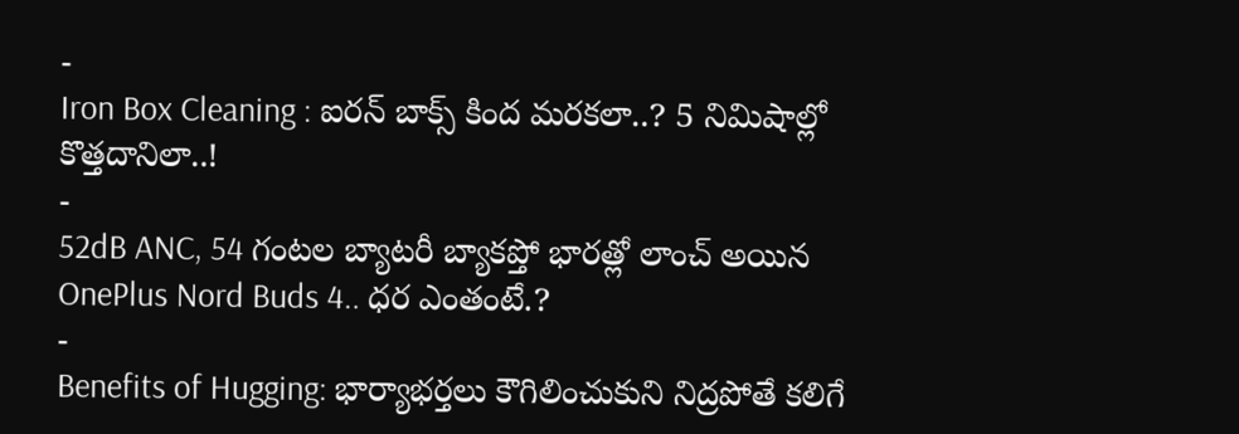-
Iron Box Cleaning : ఐరన్ బాక్స్ కింద మరకలా..? 5 నిమిషాల్లో కొత్తదానిలా..!
-
52dB ANC, 54 గంటల బ్యాటరీ బ్యాకప్తో భారత్లో లాంచ్ అయిన OnePlus Nord Buds 4.. ధర ఎంతంటే.?
-
Benefits of Hugging: భార్యాభర్తలు కౌగిలించుకుని నిద్రపోతే కలిగే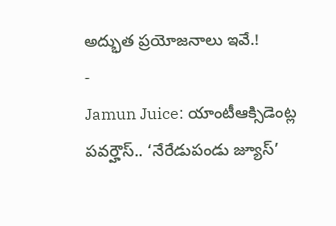అద్భుత ప్రయోజనాలు ఇవే.!
-
Jamun Juice: యాంటీఆక్సిడెంట్ల పవర్హౌస్.. ‘నేరేడుపండు జ్యూస్’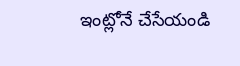ఇంట్లోనే చేసేయండి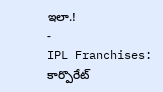ఇలా.!
-
IPL Franchises: కార్పొరేట్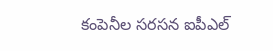కంపెనీల సరసన ఐపీఎల్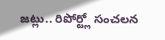జట్లు.. రిపోర్ట్లో సంచలన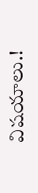విషయాలు.!